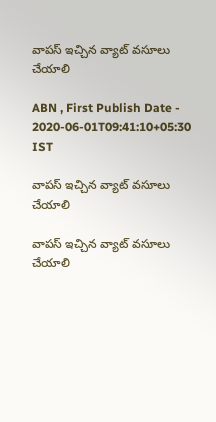వాపస్‌ ఇచ్చిన వ్యాట్‌ వసూలు చేయాలి

ABN , First Publish Date - 2020-06-01T09:41:10+05:30 IST

వాపస్‌ ఇచ్చిన వ్యాట్‌ వసూలు చేయాలి

వాపస్‌ ఇచ్చిన వ్యాట్‌ వసూలు చేయాలి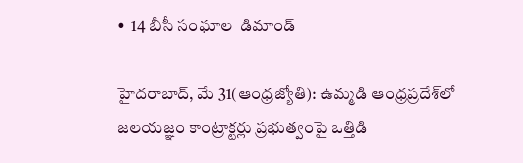•  14 బీసీ సంఘాల  డిమాండ్‌

హైదరాబాద్‌, మే 31(ఆంధ్రజ్యోతి): ఉమ్మడి ఆంధ్రప్రదేశ్‌లో జలయజ్ఞం కాంట్రాక్టర్లు ప్రభుత్వంపై ఒత్తిడి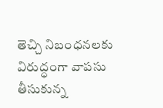తెచ్చి నిబంధనలకు విరుద్ధంగా వాపసు తీసుకున్న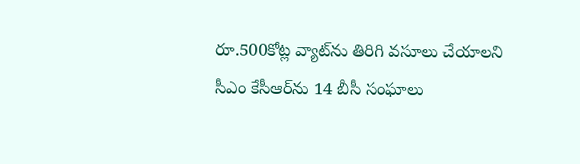రూ.500కోట్ల వ్యాట్‌ను తిరిగి వసూలు చేయాలని సీఎం కేసీఆర్‌ను 14 బీసీ సంఘాలు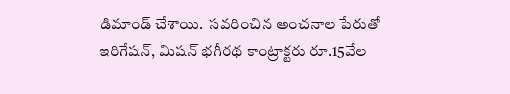డిమాండ్‌ చేశాయి.  సవరించిన అంచనాల పేరుతో ఇరిగేషన్‌, మిషన్‌ భగీరథ కాంట్రాక్టరు రూ.15వేల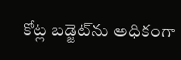కోట్ల బడ్జెట్‌ను అధికంగా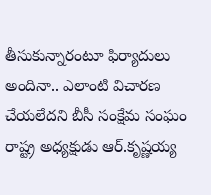తీసుకున్నారంటూ ఫిర్యాదులు అందినా.. ఎలాంటి విచారణ చేయలేదని బీసీ సంక్షేమ సంఘం రాష్ట్ర అధ్యక్షుడు ఆర్‌.కృష్ణయ్య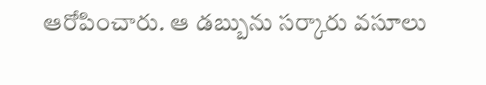ఆరోపించారు. ఆ డబ్బును సర్కారు వసూలు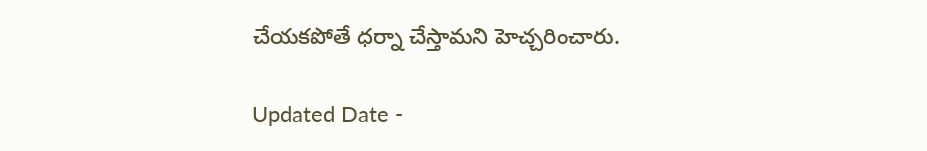చేయకపోతే ధర్నా చేస్తామని హెచ్చరించారు.

Updated Date -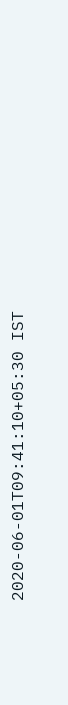2020-06-01T09:41:10+05:30 IST